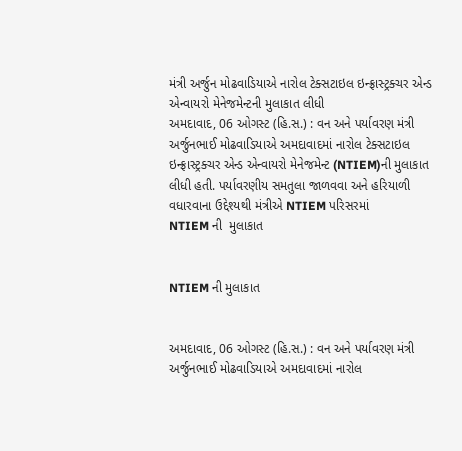મંત્રી અર્જુન મોઢવાડિયાએ નારોલ ટેક્સટાઇલ ઇન્ફ્રાસ્ટ્રક્ચર એન્ડ એન્વાયરો મેનેજમેન્ટની મુલાકાત લીધી
અમદાવાદ, 06 ઓગસ્ટ (હિ.સ.) : વન અને પર્યાવરણ મંત્રી અર્જુનભાઈ મોઢવાડિયાએ અમદાવાદમાં નારોલ ટેક્સટાઇલ ઇન્ફ્રાસ્ટ્રક્ચર એન્ડ એન્વાયરો મેનેજમેન્ટ (NTIEM)ની મુલાકાત લીધી હતી. પર્યાવરણીય સમતુલા જાળવવા અને હરિયાળી વધારવાના ઉદ્દેશ્યથી મંત્રીએ NTIEM પરિસરમાં
NTIEM ની  મુલાકાત


NTIEM ની મુલાકાત


અમદાવાદ, 06 ઓગસ્ટ (હિ.સ.) : વન અને પર્યાવરણ મંત્રી અર્જુનભાઈ મોઢવાડિયાએ અમદાવાદમાં નારોલ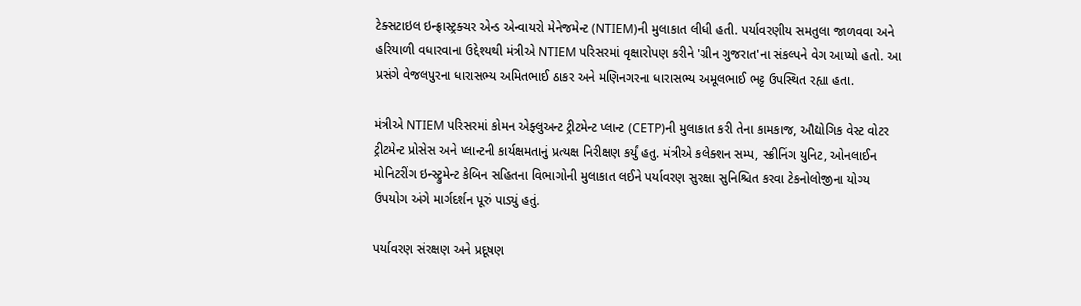ટેક્સટાઇલ ઇન્ફ્રાસ્ટ્રક્ચર એન્ડ એન્વાયરો મેનેજમેન્ટ (NTIEM)ની મુલાકાત લીધી હતી. પર્યાવરણીય સમતુલા જાળવવા અને હરિયાળી વધારવાના ઉદ્દેશ્યથી મંત્રીએ NTIEM પરિસરમાં વૃક્ષારોપણ કરીને 'ગ્રીન ગુજરાત'ના સંકલ્પને વેગ આપ્યો હતો. આ પ્રસંગે વેજલપુરના ધારાસભ્ય અમિતભાઈ ઠાકર અને મણિનગરના ધારાસભ્ય અમૂલભાઈ ભટ્ટ ઉપસ્થિત રહ્યા હતા.

મંત્રીએ NTIEM પરિસરમાં કોમન એફ્લુઅન્ટ ટ્રીટમેન્ટ પ્લાન્ટ (CETP)ની મુલાકાત કરી તેના કામકાજ, ઔદ્યોગિક વેસ્ટ વોટર ટ્રીટમેન્ટ પ્રોસેસ અને પ્લાન્ટની કાર્યક્ષમતાનું પ્રત્યક્ષ નિરીક્ષણ કર્યું હતુ. મંત્રીએ કલેક્શન સમ્પ, સ્ક્રીનિંગ યુનિટ, ઓનલાઈન મોનિટરીંગ ઇન્સ્ટ્રુમેન્ટ કેબિન સહિતના વિભાગોની મુલાકાત લઈને પર્યાવરણ સુરક્ષા સુનિશ્ચિત કરવા ટેકનોલોજીના યોગ્ય ઉપયોગ અંગે માર્ગદર્શન પૂરું પાડ્યું હતું.

પર્યાવરણ સંરક્ષણ અને પ્રદૂષણ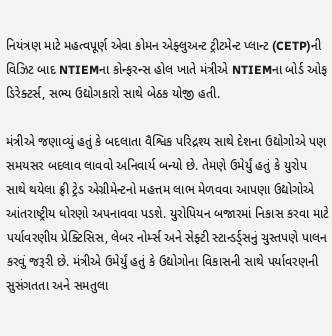નિયંત્રણ માટે મહત્વપૂર્ણ એવા કોમન એફ્લુઅન્ટ ટ્રીટમેન્ટ પ્લાન્ટ (CETP)ની વિઝિટ બાદ NTIEMના કોન્ફરન્સ હોલ ખાતે મંત્રીએ NTIEMના બોર્ડ ઓફ ડિરેક્ટર્સ, સભ્ય ઉદ્યોગકારો સાથે બેઠક યોજી હતી.

મંત્રીએ જણાવ્યું હતું કે બદલાતા વૈશ્વિક પરિદ્રશ્ય સાથે દેશના ઉદ્યોગોએ પણ સમયસર બદલાવ લાવવો અનિવાર્ય બન્યો છે. તેમણે ઉમેર્યું હતું કે યુરોપ સાથે થયેલા ફ્રી ટ્રેડ એગ્રીમેન્ટનો મહત્તમ લાભ મેળવવા આપણા ઉદ્યોગોએ આંતરાષ્ટ્રીય ધોરણો અપનાવવા પડશે. યુરોપિયન બજારમાં નિકાસ કરવા માટે પર્યાવરણીય પ્રેક્ટિસિસ, લેબર નોર્મ્સ અને સેફ્ટી સ્ટાન્ડર્ડ્સનું ચુસ્તપણે પાલન કરવું જરૂરી છે. મંત્રીએ ઉમેર્યું હતું કે ઉદ્યોગોના વિકાસની સાથે પર્યાવરણની સુસંગતતા અને સમતુલા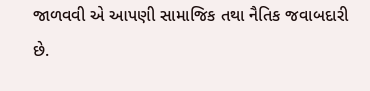જાળવવી એ આપણી સામાજિક તથા નૈતિક જવાબદારી છે.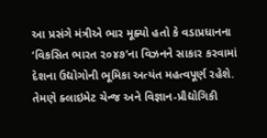આ પ્રસંગે મંત્રીએ ભાર મૂક્યો હતો કે વડાપ્રધાનના ‘વિકસિત ભારત ૨૦૪૭’ના વિઝનને સાકાર કરવામાં દેશના ઉદ્યોગોની ભૂમિકા અત્યંત મહત્વપૂર્ણ રહેશે. તેમણે ક્લાઇમેટ ચેન્જ અને વિજ્ઞાન-પ્રૌદ્યોગિકી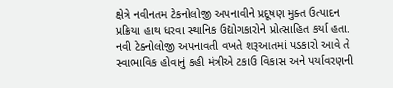ક્ષેત્રે નવીનતમ ટેકનોલોજી અપનાવીને પ્રદૂષણ મુક્ત ઉત્પાદન પ્રક્રિયા હાથ ધરવા સ્થાનિક ઉદ્યોગકારોને પ્રોત્સાહિત કર્યા હતા. નવી ટેક્નોલોજી અપનાવતી વખતે શરૂઆતમાં પડકારો આવે તે સ્વાભાવિક હોવાનું કહી મંત્રીએ ટકાઉ વિકાસ અને પર્યાવરણની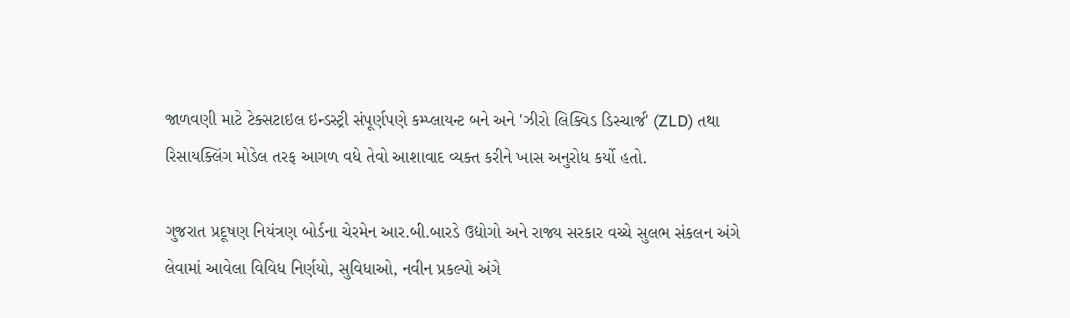જાળવણી માટે ટેક્સટાઇલ ઇન્ડસ્ટ્રી સંપૂર્ણપણે કમ્પ્લાયન્ટ બને અને 'ઝીરો લિક્વિડ ડિસ્ચાર્જ' (ZLD) તથા રિસાયક્લિંગ મોડેલ તરફ આગળ વધે તેવો આશાવાદ વ્યક્ત કરીને ખાસ અનુરોધ કર્યો હતો.

ગુજરાત પ્રદૂષણ નિયંત્રણ બોર્ડના ચેરમેન આર.બી.બારડે ઉદ્યોગો અને રાજ્ય સરકાર વચ્ચે સુલભ સંકલન અંગે લેવામાં આવેલા વિવિધ નિર્ણયો, સુવિધાઓ, નવીન પ્રકલ્પો અંગે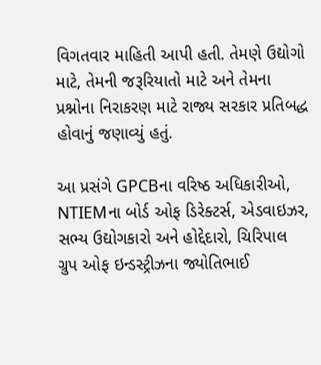વિગતવાર માહિતી આપી હતી. તેમણે ઉદ્યોગો માટે, તેમની જરૂરિયાતો માટે અને તેમના પ્રશ્નોના નિરાકરણ માટે રાજ્ય સરકાર પ્રતિબદ્ધ હોવાનું જણાવ્યું હતું.

આ પ્રસંગે GPCBના વરિષ્ઠ અધિકારીઓ, NTIEMના બોર્ડ ઓફ ડિરેક્ટર્સ, એડવાઇઝર, સભ્ય ઉદ્યોગકારો અને હોદ્દેદારો, ચિરિપાલ ગ્રુપ ઓફ ઇન્ડસ્ટ્રીઝના જ્યોતિભાઈ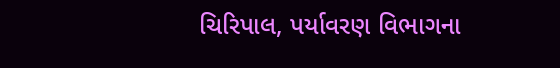ચિરિપાલ, પર્યાવરણ વિભાગના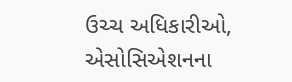ઉચ્ચ અધિકારીઓ, એસોસિએશનના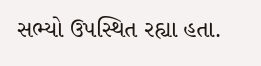સભ્યો ઉપસ્થિત રહ્યા હતા.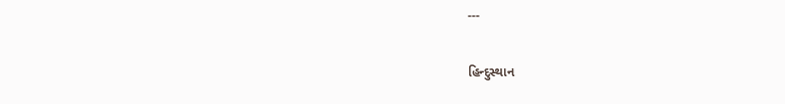---

હિન્દુસ્થાન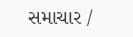સમાચાર /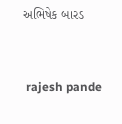અભિષેક બારડ


 rajesh pande